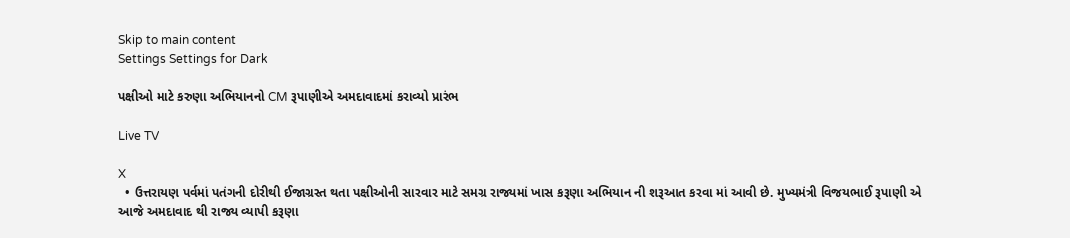Skip to main content
Settings Settings for Dark

પક્ષીઓ માટે કરુણા અભિયાનનો CM રૂપાણીએ અમદાવાદમાં કરાવ્યો પ્રારંભ

Live TV

X
  • ઉત્તરાયણ પર્વમાં પતંગની દોરીથી ઈજાગ્રસ્ત થતા પક્ષીઓની સારવાર માટે સમગ્ર રાજ્યમાં ખાસ કરૂણા અભિયાન ની શરૂઆત કરવા માં આવી છે. મુખ્યમંત્રી વિજયભાઈ રૂપાણી એ આજે અમદાવાદ થી રાજ્ય વ્યાપી કરૂણા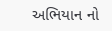અભિયાન નો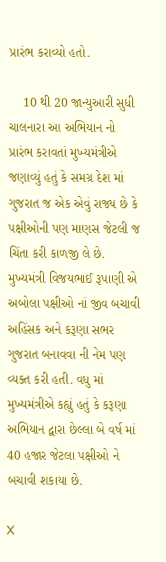પ્રારંભ કરાવ્યો હતો.

    10 થી 20 જાન્યુઆરી સુધી ચાલનારા આ અભિયાન નો પ્રારંભ કરાવતાં મુખ્યમંત્રીએ જણાવ્યું હતું કે સમગ્ર દેશ માં ગુજરાત જ એક એવું રાજ્ય છે કે પક્ષીઓની પણ માણસ જેટલી જ ચિંતા કરી કાળજી લે છે. મુખ્યમંત્રી વિજયભાઈ રૂપાણી એ અબોલા પક્ષીઓ નાં જીવ બચાવી અહિંસક અને કરૂણા સભર ગુજરાત બનાવવા ની નેમ પણ વ્યક્ત કરી હતી. વધુ માં મુખ્યમંત્રીએ કહ્યું હતું કે કરૂણા અભિયાન દ્વારા છેલ્લા બે વર્ષ માં 40 હજાર જેટલા પક્ષીઓ ને બચાવી શકાયા છે.

X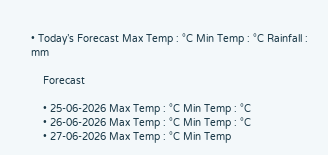• Today’s Forecast Max Temp : °C Min Temp : °C Rainfall : mm

    Forecast

    • 25-06-2026 Max Temp : °C Min Temp : °C
    • 26-06-2026 Max Temp : °C Min Temp : °C
    • 27-06-2026 Max Temp : °C Min Temp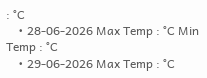: °C
    • 28-06-2026 Max Temp : °C Min Temp : °C
    • 29-06-2026 Max Temp : °C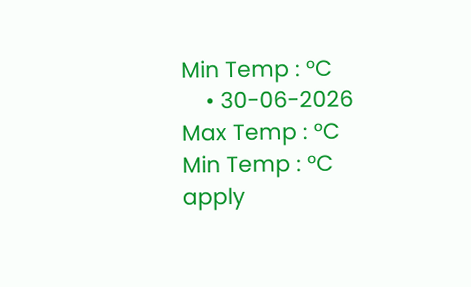Min Temp : °C
    • 30-06-2026 Max Temp : °C Min Temp : °C
apply